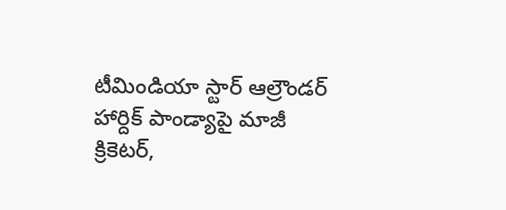టీమిండియా స్టార్ ఆల్రౌండర్ హార్దిక్ పాండ్యాపై మాజీ క్రికెటర్,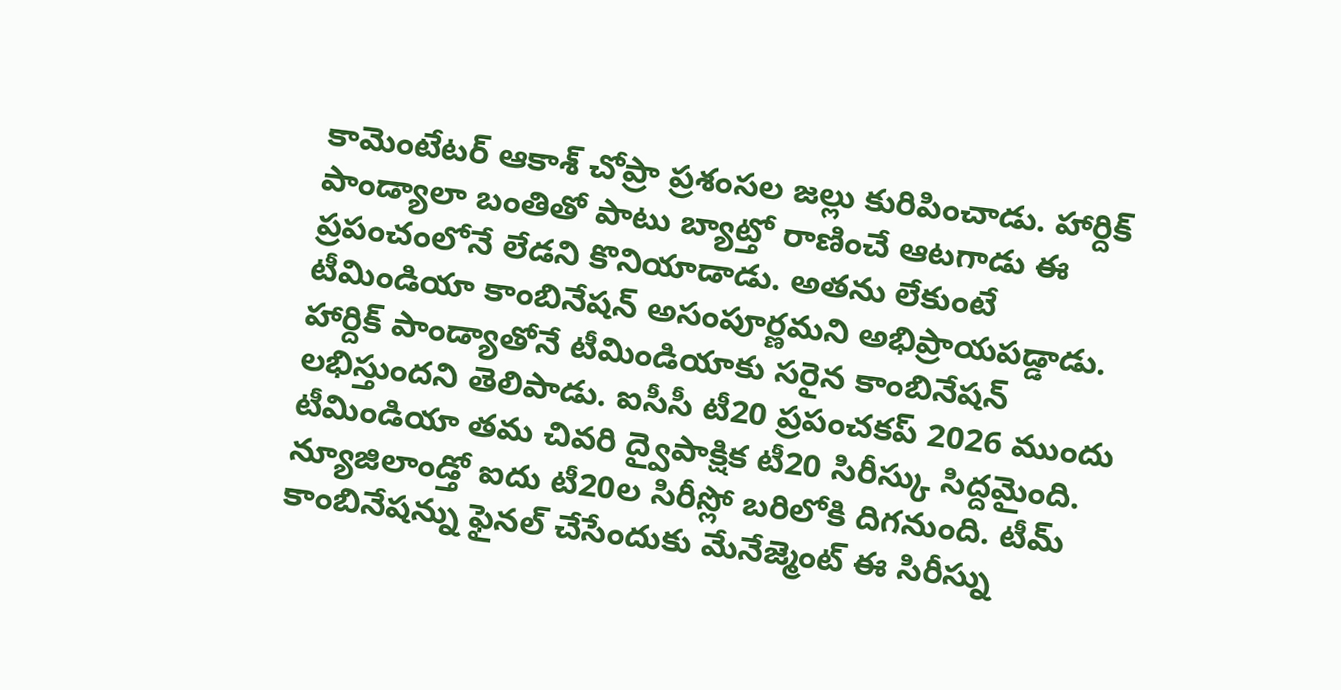కామెంటేటర్ ఆకాశ్ చోప్రా ప్రశంసల జల్లు కురిపించాడు. హార్దిక్ పాండ్యాలా బంతితో పాటు బ్యాట్తో రాణించే ఆటగాడు ఈ ప్రపంచంలోనే లేడని కొనియాడాడు. అతను లేకుంటే టీమిండియా కాంబినేషన్ అసంపూర్ణమని అభిప్రాయపడ్డాడు.
హార్దిక్ పాండ్యాతోనే టీమిండియాకు సరైన కాంబినేషన్ లభిస్తుందని తెలిపాడు. ఐసీసీ టీ20 ప్రపంచకప్ 2026 ముందు టీమిండియా తమ చివరి ద్వైపాక్షిక టీ20 సిరీస్కు సిద్దమైంది. న్యూజిలాండ్తో ఐదు టీ20ల సిరీస్లో బరిలోకి దిగనుంది. టీమ్ కాంబినేషన్ను ఫైనల్ చేసేందుకు మేనేజ్మెంట్ ఈ సిరీస్ను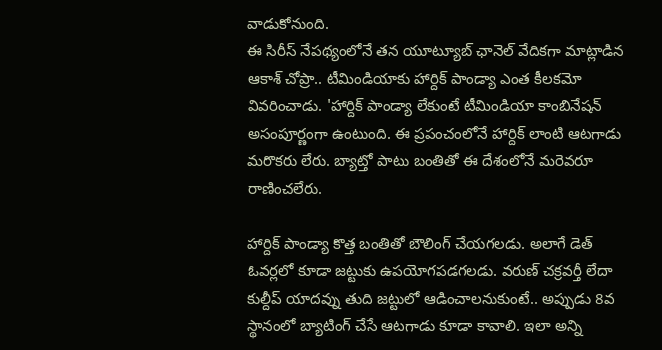వాడుకోనుంది.
ఈ సిరీస్ నేపథ్యంలోనే తన యూట్యూబ్ ఛానెల్ వేదికగా మాట్లాడిన ఆకాశ్ చోప్రా.. టీమిండియాకు హార్దిక్ పాండ్యా ఎంత కీలకమో వివరించాడు. 'హార్దిక్ పాండ్యా లేకుంటే టీమిండియా కాంబినేషన్ అసంపూర్ణంగా ఉంటుంది. ఈ ప్రపంచంలోనే హార్దిక్ లాంటి ఆటగాడు మరొకరు లేరు. బ్యాట్తో పాటు బంతితో ఈ దేశంలోనే మరెవరూ రాణించలేరు.

హార్దిక్ పాండ్యా కొత్త బంతితో బౌలింగ్ చేయగలడు. అలాగే డెత్ ఓవర్లలో కూడా జట్టుకు ఉపయోగపడగలడు. వరుణ్ చక్రవర్తీ లేదా కుల్దీప్ యాదవ్ను తుది జట్టులో ఆడించాలనుకుంటే.. అప్పుడు 8వ స్థానంలో బ్యాటింగ్ చేసే ఆటగాడు కూడా కావాలి. ఇలా అన్ని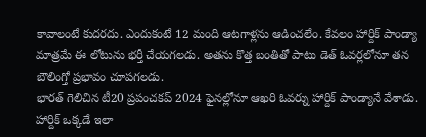కావాలంటే కుదరదు. ఎందుకంటే 12 మంది ఆటగాళ్లను ఆడించలేం. కేవలం హార్దిక్ పాండ్యా మాత్రమే ఈ లోటును భర్తీ చేయగలడు. అతను కొత్త బంతితో పాటు డెత్ ఓవర్లలోనూ తన బౌలింగ్తో ప్రభావం చూపగలడు.
భారత్ గెలిచిన టీ20 ప్రపంచకప్ 2024 ఫైనల్లోనూ ఆఖరి ఓవర్ను హార్దిక్ పాండ్యానే వేశాడు. హార్దిక్ ఒక్కడే ఇలా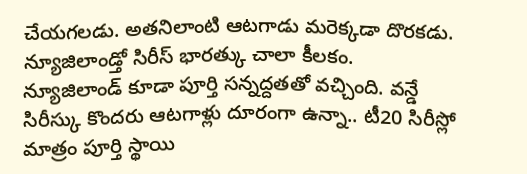చేయగలడు. అతనిలాంటి ఆటగాడు మరెక్కడా దొరకడు. న్యూజిలాండ్తో సిరీస్ భారత్కు చాలా కీలకం. న్యూజిలాండ్ కూడా పూర్తి సన్నద్దతతో వచ్చింది. వన్డే సిరీస్కు కొందరు ఆటగాళ్లు దూరంగా ఉన్నా.. టీ20 సిరీస్లో మాత్రం పూర్తి స్థాయి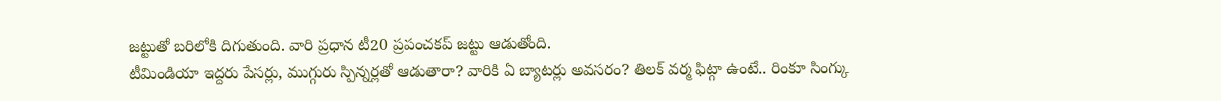జట్టుతో బరిలోకి దిగుతుంది. వారి ప్రధాన టీ20 ప్రపంచకప్ జట్టు ఆడుతోంది.
టీమిండియా ఇద్దరు పేసర్లు, ముగ్గురు స్పిన్నర్లతో ఆడుతారా? వారికి ఏ బ్యాటర్లు అవసరం? తిలక్ వర్మ ఫిట్గా ఉంటే.. రింకూ సింగ్కు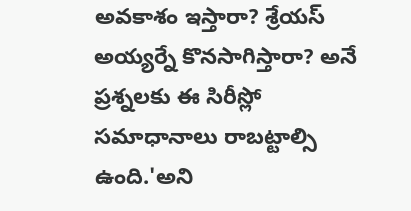అవకాశం ఇస్తారా? శ్రేయస్ అయ్యర్నే కొనసాగిస్తారా? అనే ప్రశ్నలకు ఈ సిరీస్లో సమాధానాలు రాబట్టాల్సి ఉంది.'అని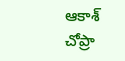ఆకాశ్ చోప్రా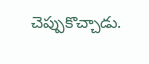చెప్పుకొచ్చాడు.